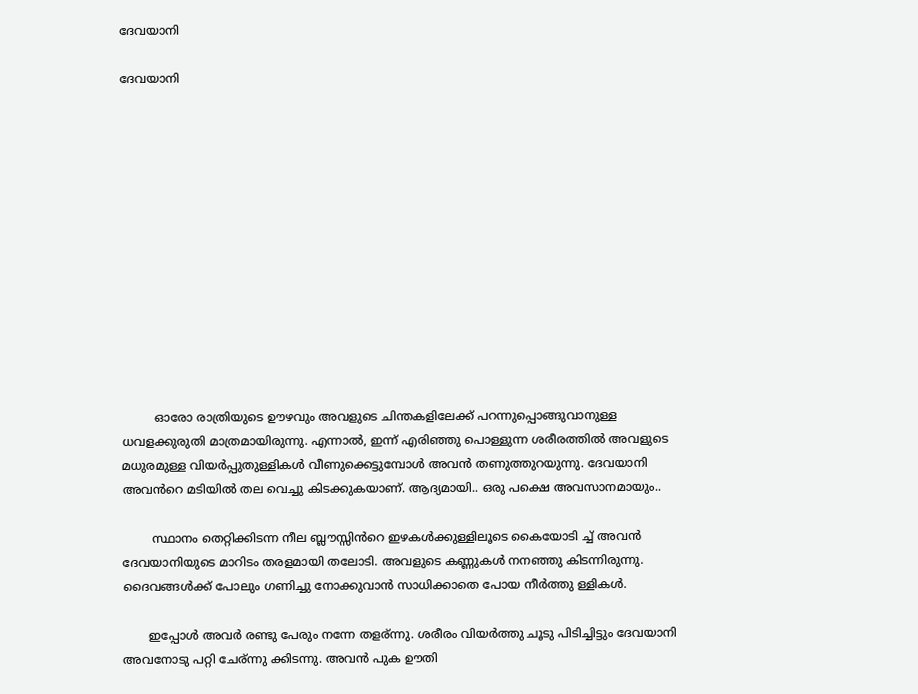ദേവയാനി

ദേവയാനി













         ഓരോ രാത്രിയുടെ ഊഴവും അവളുടെ ചിന്തകളിലേക്ക് പറന്നുപ്പൊങ്ങുവാനുള്ള ധവളക്കുരുതി മാത്രമായിരുന്നു. എന്നാൽ, ഇന്ന് എരിഞ്ഞു പൊള്ളുന്ന ശരീരത്തിൽ അവളുടെ മധുരമുള്ള വിയർപ്പുതുള്ളികൾ വീണുക്കെട്ടുമ്പോൾ അവൻ തണുത്തുറയുന്നു. ദേവയാനി അവൻറെ മടിയിൽ തല വെച്ചു കിടക്കുകയാണ്. ആദ്യമായി.. ഒരു പക്ഷെ അവസാനമായും..

        സ്ഥാനം തെറ്റിക്കിടന്ന നീല ബ്ലൗസ്സിൻറെ ഇഴകൾക്കുള്ളിലൂടെ കൈയോടി ച്ച് അവൻ ദേവയാനിയുടെ മാറിടം തരളമായി തലോടി. അവളുടെ കണ്ണുകൾ നനഞ്ഞു കിടന്നിരുന്നു. ദൈവങ്ങൾക്ക് പോലും ഗണിച്ചു നോക്കുവാൻ സാധിക്കാതെ പോയ നീർത്തു ള്ളികൾ.

       ഇപ്പോൾ അവർ രണ്ടു പേരും നന്നേ തളര്ന്നു. ശരീരം വിയർത്തു ചൂടു പിടിച്ചിട്ടും ദേവയാനി അവനോടു പറ്റി ചേര്ന്നു ക്കിടന്നു. അവൻ പുക ഊതി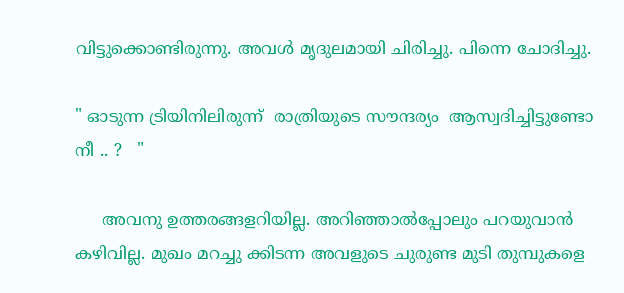വിട്ടുക്കൊണ്ടിരുന്നു. അവൾ മൃദുലമായി ചിരിച്ചു. പിന്നെ ചോദിച്ചു.

" ഓടുന്ന ട്രിയിനിലിരുന്ന്  രാത്രിയുടെ സൗന്ദര്യം  ആസ്വദിച്ചിട്ടുണ്ടോ  നീ .. ?   "

     അവനു ഉത്തരങ്ങളറിയില്ല. അറിഞ്ഞാൽപ്പോലും പറയുവാൻ കഴിവില്ല. മുഖം മറച്ചു ക്കിടന്ന അവളുടെ ചുരുണ്ട മുടി തുമ്പുകളെ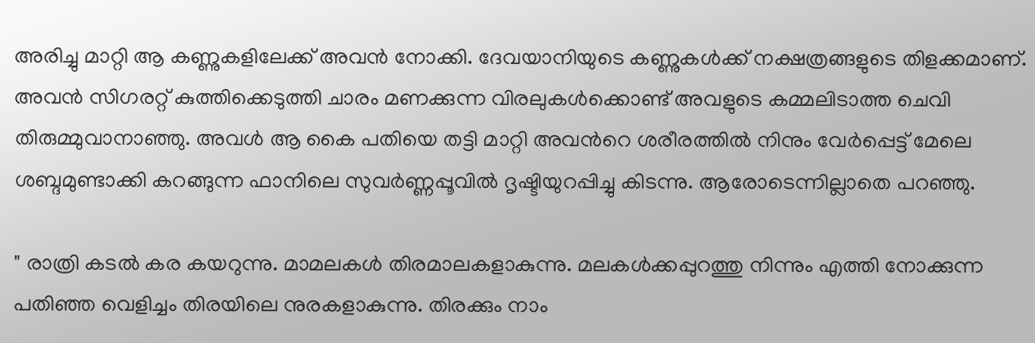അരിച്ചു മാറ്റി ആ കണ്ണുകളിലേക്ക് അവൻ നോക്കി. ദേവയാനിയുടെ കണ്ണുകൾക്ക്‌ നക്ഷത്രങ്ങളുടെ തിളക്കമാണ്. അവൻ സിഗരറ്റ് കുത്തിക്കെടുത്തി ചാരം മണക്കുന്ന വിരലുകൾക്കൊണ്ട് അവളുടെ കമ്മലിടാത്ത ചെവി തിരുമ്മുവാനാഞ്ഞു. അവൾ ആ കൈ പതിയെ തട്ടി മാറ്റി അവൻറെ ശരീരത്തിൽ നിനും വേർപ്പെട്ട് മേലെ ശബ്ദമുണ്ടാക്കി കറങ്ങുന്ന ഫാനിലെ സുവർണ്ണപ്പൂവിൽ ദൃഷ്ടിയുറപ്പിച്ചു കിടന്നു. ആരോടെന്നില്ലാതെ പറഞ്ഞു.

" രാത്രി കടൽ കര കയറുന്നു. മാമലകൾ തിരമാലകളാകുന്നു. മലകൾക്കപ്പുറത്തു നിന്നും എത്തി നോക്കുന്ന പതിഞ്ഞ വെളിച്ചം തിരയിലെ നുരകളാകുന്നു. തിരക്കും നാം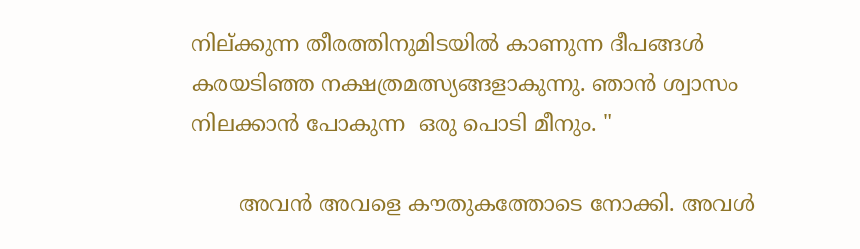നില്ക്കുന്ന തീരത്തിനുമിടയിൽ കാണുന്ന ദീപങ്ങൾ കരയടിഞ്ഞ നക്ഷത്രമത്സ്യങ്ങളാകുന്നു. ഞാൻ ശ്വാസം നിലക്കാൻ പോകുന്ന  ഒരു പൊടി മീനും. "

       അവൻ അവളെ കൗതുകത്തോടെ നോക്കി. അവൾ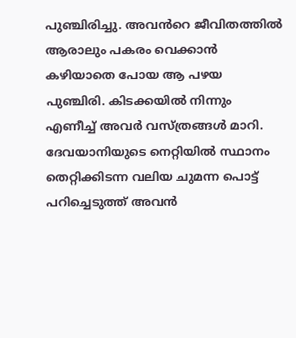പുഞ്ചിരിച്ചു. അവൻറെ ജീവിതത്തിൽ ആരാലും പകരം വെക്കാൻ കഴിയാതെ പോയ ആ പഴയ പുഞ്ചിരി. കിടക്കയിൽ നിന്നും എണീച്ച് അവർ വസ്ത്രങ്ങൾ മാറി. ദേവയാനിയുടെ നെറ്റിയിൽ സ്ഥാനം തെറ്റിക്കിടന്ന വലിയ ചുമന്ന പൊട്ട് പറിച്ചെടുത്ത് അവൻ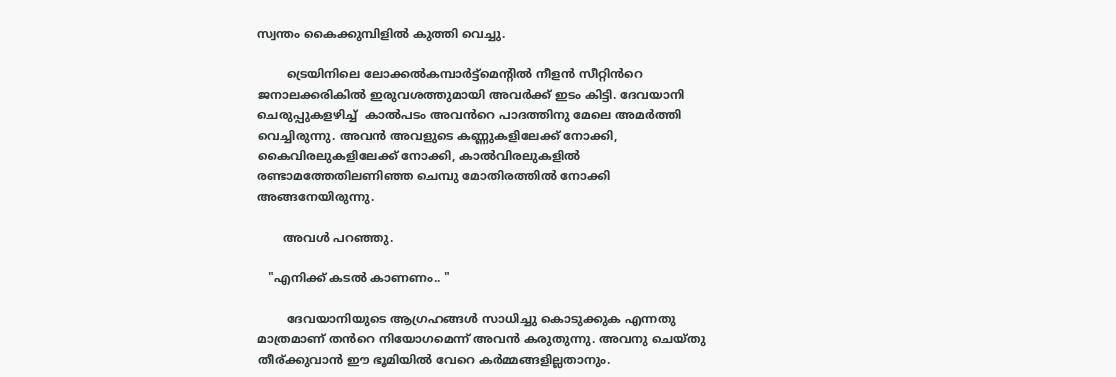സ്വന്തം കൈക്കുമ്പിളിൽ കുത്തി വെച്ചു.

        ട്രെയിനിലെ ലോക്കൽകമ്പാർട്ട്മെന്റിൽ നീളൻ സീറ്റിൻറെ ജനാലക്കരികിൽ ഇരുവശത്തുമായി അവർക്ക് ഇടം കിട്ടി. ദേവയാനി ചെരുപ്പുകളഴിച്ച്  കാൽപടം അവൻറെ പാദത്തിനു മേലെ അമർത്തി വെച്ചിരുന്നു. അവൻ അവളുടെ കണ്ണുകളിലേക്ക് നോക്കി, കൈവിരലുകളിലേക്ക് നോക്കി, കാൽവിരലുകളിൽ രണ്ടാമത്തേതിലണിഞ്ഞ ചെമ്പു മോതിരത്തിൽ നോക്കി അങ്ങനേയിരുന്നു.

       അവൾ പറഞ്ഞു.

   "എനിക്ക് കടൽ കാണണം.. "

        ദേവയാനിയുടെ ആഗ്രഹങ്ങൾ സാധിച്ചു കൊടുക്കുക എന്നതു മാത്രമാണ് തൻറെ നിയോഗമെന്ന് അവൻ കരുതുന്നു. അവനു ചെയ്തു തീര്ക്കുവാൻ ഈ ഭൂമിയിൽ വേറെ കർമ്മങ്ങളില്ലതാനും.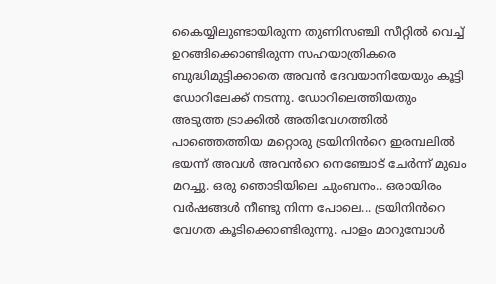കൈയ്യിലുണ്ടായിരുന്ന തുണിസഞ്ചി സീറ്റിൽ വെച്ച് ഉറങ്ങിക്കൊണ്ടിരുന്ന സഹയാത്രികരെ ബുദ്ധിമുട്ടിക്കാതെ അവൻ ദേവയാനിയേയും കൂട്ടി ഡോറിലേക്ക് നടന്നു. ഡോറിലെത്തിയതും അടുത്ത ട്രാക്കിൽ അതിവേഗത്തിൽ പാഞ്ഞെത്തിയ മറ്റൊരു ട്രയിനിൻറെ ഇരമ്പലിൽ ഭയന്ന് അവൾ അവൻറെ നെഞ്ചോട്‌ ചേർന്ന് മുഖം മറച്ചു. ഒരു ഞൊടിയിലെ ചുംബനം.. ഒരായിരം വർഷങ്ങൾ നീണ്ടു നിന്ന പോലെ... ട്രയിനിൻറെ വേഗത കൂടിക്കൊണ്ടിരുന്നു. പാളം മാറുമ്പോൾ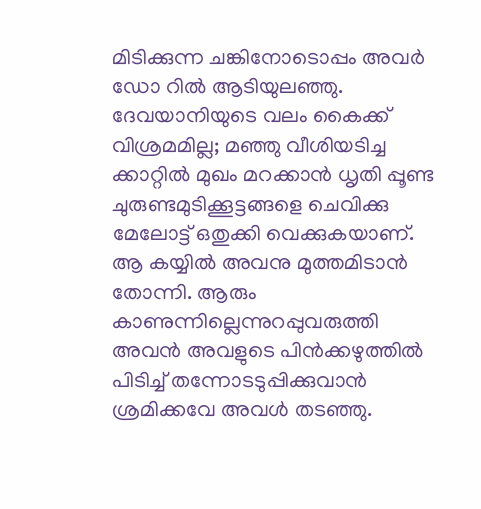മിടിക്കുന്ന ചങ്കിനോടൊപ്പം അവർ ഡോ റിൽ ആടിയുലഞ്ഞു. ദേവയാനിയുടെ വലം കൈക്ക് വിശ്രമമില്ല; മഞ്ഞു വീശിയടിച്ച ക്കാറ്റിൽ മുഖം മറക്കാൻ ധൃതി പ്പൂണ്ട ചുരുണ്ടമുടിക്കൂട്ടങ്ങളെ ചെവിക്കു മേലോട്ട് ഒതുക്കി വെക്കുകയാണ്. ആ കയ്യിൽ അവനു മുത്തമിടാൻ തോന്നി. ആരും കാണുന്നില്ലെന്നുറപ്പുവരുത്തി അവൻ അവളുടെ പിൻക്കഴുത്തിൽ പിടിച്ച് തന്നോടടുപ്പിക്കുവാൻ ശ്രമിക്കവേ അവൾ തടഞ്ഞു.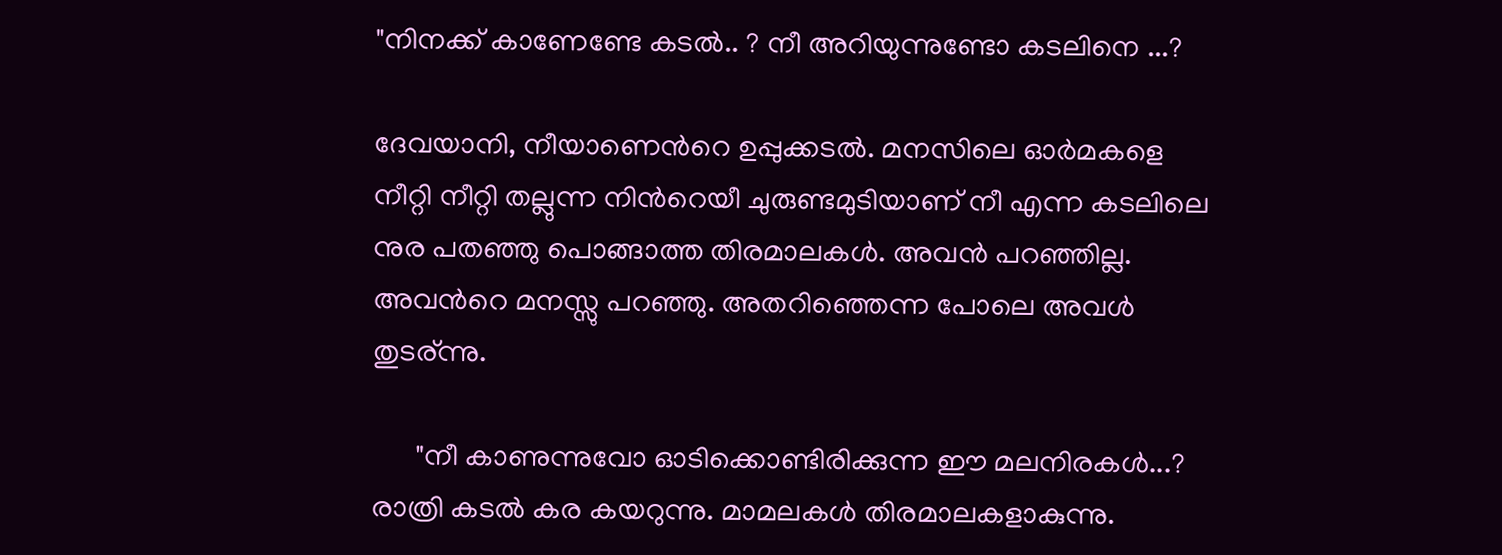"നിനക്ക് കാണേണ്ടേ കടൽ.. ? നീ അറിയുന്നുണ്ടോ കടലിനെ ...?

ദേവയാനി, നീയാണെൻറെ ഉപ്പുക്കടൽ. മനസിലെ ഓർമകളെ നീറ്റി നീറ്റി തല്ലുന്ന നിൻറെയീ ചുരുണ്ടമുടിയാണ് നീ എന്ന കടലിലെ നുര പതഞ്ഞു പൊങ്ങാത്ത തിരമാലകൾ. അവൻ പറഞ്ഞില്ല. അവൻറെ മനസ്സു പറഞ്ഞു. അതറിഞ്ഞെന്ന പോലെ അവൾ തുടര്ന്നു.

      "നീ കാണുന്നുവോ ഓടിക്കൊണ്ടിരിക്കുന്ന ഈ മലനിരകൾ...?  രാത്രി കടൽ കര കയറുന്നു. മാമലകൾ തിരമാലകളാകുന്നു.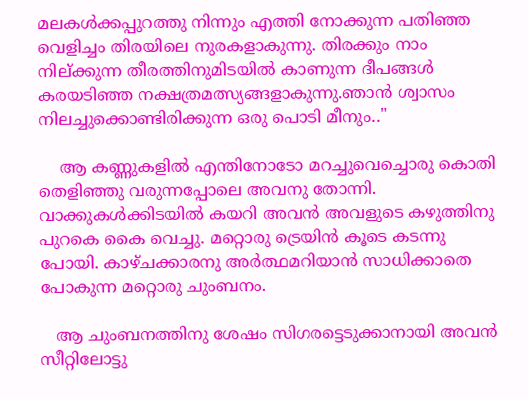മലകൾക്കപ്പുറത്തു നിന്നും എത്തി നോക്കുന്ന പതിഞ്ഞ വെളിച്ചം തിരയിലെ നുരകളാകുന്നു. തിരക്കും നാം നില്ക്കുന്ന തീരത്തിനുമിടയിൽ കാണുന്ന ദീപങ്ങൾ കരയടിഞ്ഞ നക്ഷത്രമത്സ്യങ്ങളാകുന്നു.ഞാൻ ശ്വാസം നിലച്ചുക്കൊണ്ടിരിക്കുന്ന ഒരു പൊടി മീനും.."

    ആ കണ്ണുകളിൽ എന്തിനോടോ മറച്ചുവെച്ചൊരു കൊതി തെളിഞ്ഞു വരുന്നപ്പോലെ അവനു തോന്നി. വാക്കുകൾക്കിടയിൽ കയറി അവൻ അവളുടെ കഴുത്തിനു പുറകെ കൈ വെച്ചു. മറ്റൊരു ട്രെയിൻ കൂടെ കടന്നു പോയി. കാഴ്ചക്കാരനു അർത്ഥമറിയാൻ സാധിക്കാതെ പോകുന്ന മറ്റൊരു ചുംബനം.

   ആ ചുംബനത്തിനു ശേഷം സിഗരട്ടെടുക്കാനായി അവൻ സീറ്റിലോട്ടു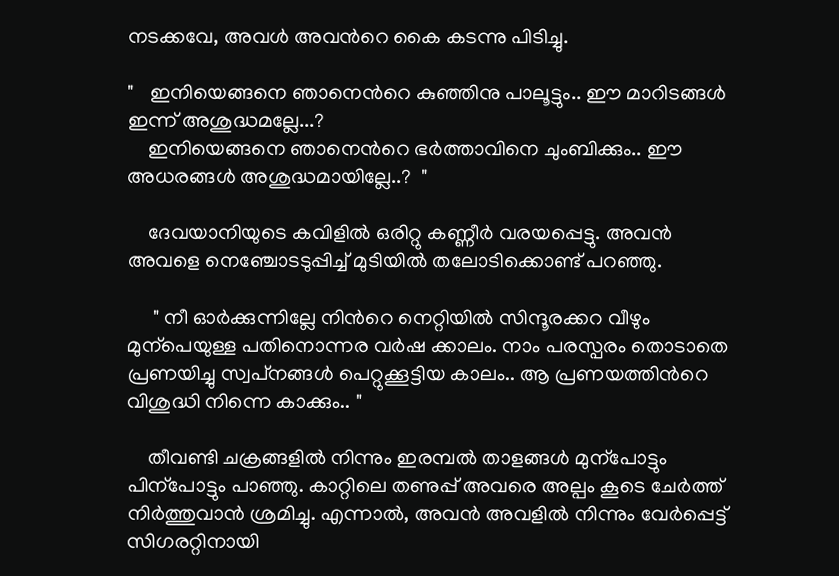നടക്കവേ, അവൾ അവൻറെ കൈ കടന്നു പിടിച്ചു.

"   ഇനിയെങ്ങനെ ഞാനെൻറെ കുഞ്ഞിനു പാലൂട്ടും.. ഈ മാറിടങ്ങൾ ഇന്ന് അശുദ്ധമല്ലേ...?
    ഇനിയെങ്ങനെ ഞാനെൻറെ ഭർത്താവിനെ ചുംബിക്കും.. ഈ അധരങ്ങൾ അശുദ്ധമായില്ലേ..?  "

    ദേവയാനിയുടെ കവിളിൽ ഒരിറ്റു കണ്ണീർ വരയപ്പെട്ടു. അവൻ അവളെ നെഞ്ചോടടുപ്പിച്ച് മുടിയിൽ തലോടിക്കൊണ്ട് പറഞ്ഞു.

     " നീ ഓർക്കുന്നില്ലേ നിൻറെ നെറ്റിയിൽ സിന്ദൂരക്കറ വീഴും മുന്പെയുള്ള പതിനൊന്നര വർഷ ക്കാലം. നാം പരസ്പരം തൊടാതെ പ്രണയിച്ചു സ്വപ്‌നങ്ങൾ പെറ്റുക്കൂട്ടിയ കാലം.. ആ പ്രണയത്തിൻറെ വിശുദ്ധി നിന്നെ കാക്കും.. "

    തീവണ്ടി ചക്രങ്ങളിൽ നിന്നും ഇരമ്പൽ താളങ്ങൾ മുന്പോട്ടും പിന്പോട്ടും പാഞ്ഞു. കാറ്റിലെ തണുപ്പ് അവരെ അല്പം കൂടെ ചേർത്ത് നിർത്തുവാൻ ശ്രമിച്ചു. എന്നാൽ, അവൻ അവളിൽ നിന്നും വേർപ്പെട്ട് സിഗരറ്റിനായി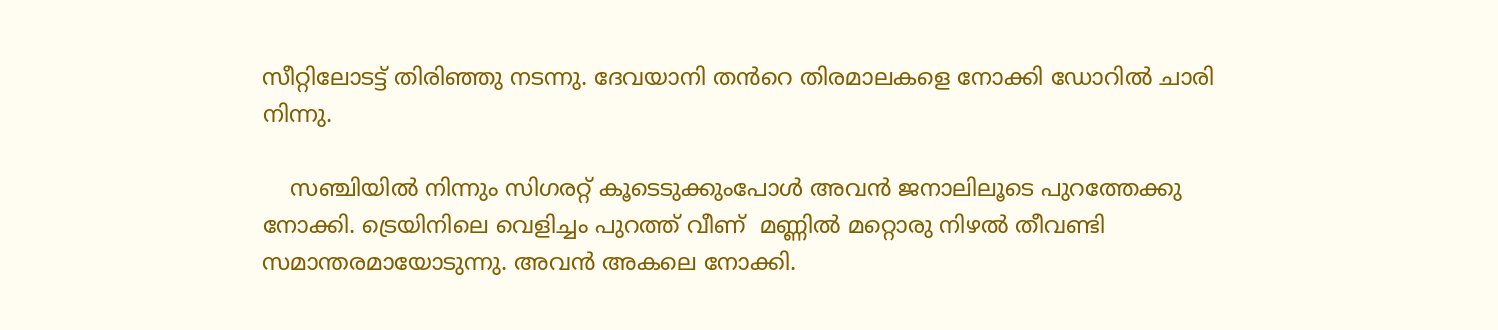സീറ്റിലോടട്ട് തിരിഞ്ഞു നടന്നു. ദേവയാനി തൻറെ തിരമാലകളെ നോക്കി ഡോറിൽ ചാരി നിന്നു.

    സഞ്ചിയിൽ നിന്നും സിഗരറ്റ് കൂടെടുക്കുംപോൾ അവൻ ജനാലിലൂടെ പുറത്തേക്കു നോക്കി. ട്രെയിനിലെ വെളിച്ചം പുറത്ത് വീണ്  മണ്ണിൽ മറ്റൊരു നിഴൽ തീവണ്ടി സമാന്തരമായോടുന്നു. അവൻ അകലെ നോക്കി.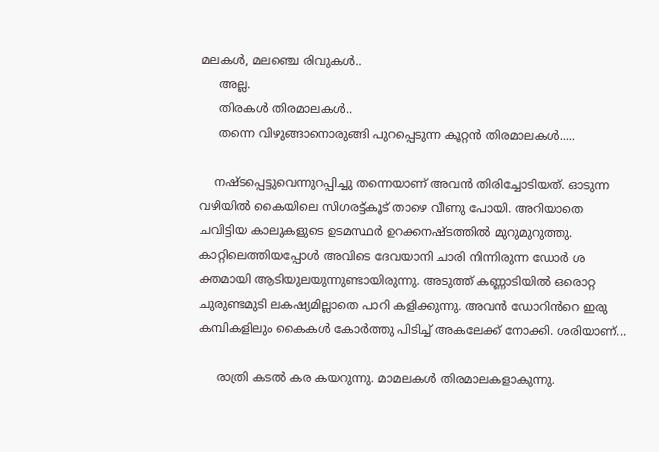മലകൾ, മലഞ്ചെ രിവുകൾ..
     അല്ല.
     തിരകൾ തിരമാലകൾ..
     തന്നെ വിഴുങ്ങാനൊരുങ്ങി പുറപ്പെടുന്ന കൂറ്റൻ തിരമാലകൾ.....

    നഷ്ടപ്പെട്ടുവെന്നുറപ്പിച്ചു തന്നെയാണ് അവൻ തിരിച്ചോടിയത്. ഓടുന്ന വഴിയിൽ കൈയിലെ സിഗരട്ട്കൂട് താഴെ വീണു പോയി. അറിയാതെ ചവിട്ടിയ കാലുകളുടെ ഉടമസ്ഥർ ഉറക്കനഷ്ടത്തിൽ മുറുമുറുത്തു. കാറ്റിലെത്തിയപ്പോൾ അവിടെ ദേവയാനി ചാരി നിന്നിരുന്ന ഡോർ ശ ക്തമായി ആടിയുലയുന്നുണ്ടായിരുന്നു. അടുത്ത് കണ്ണാടിയിൽ ഒരൊറ്റ ചുരുണ്ടമുടി ലകഷ്യമില്ലാതെ പാറി കളിക്കുന്നു. അവൻ ഡോറിൻറെ ഇരു കമ്പികളിലും കൈകൾ കോർത്തു പിടിച്ച് അകലേക്ക്‌ നോക്കി. ശരിയാണ്...

     രാത്രി കടൽ കര കയറുന്നു. മാമലകൾ തിരമാലകളാകുന്നു.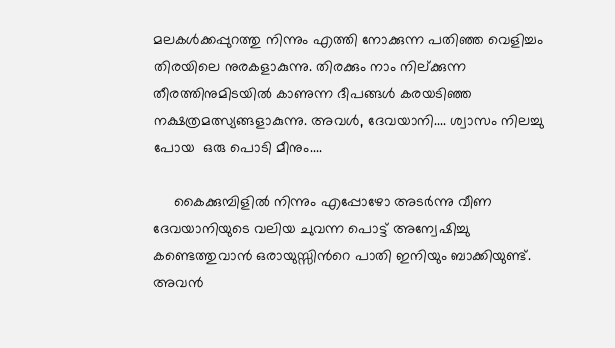മലകൾക്കപ്പുറത്തു നിന്നും എത്തി നോക്കുന്ന പതിഞ്ഞ വെളിച്ചം തിരയിലെ നുരകളാകുന്നു. തിരക്കും നാം നില്ക്കുന്ന തീരത്തിനുമിടയിൽ കാണുന്ന ദീപങ്ങൾ കരയടിഞ്ഞ നക്ഷത്രമത്സ്യങ്ങളാകുന്നു. അവൾ, ദേവയാനി.... ശ്വാസം നിലച്ചു പോയ  ഒരു പൊടി മീനും....

     കൈക്കുമ്പിളിൽ നിന്നും എപ്പോഴോ അടർന്നു വീണ ദേവയാനിയുടെ വലിയ ചുവന്ന പൊട്ട് അന്വേഷിച്ചു കണ്ടെത്തുവാൻ ഒരായുസ്സിൻറെ പാതി ഇനിയും ബാക്കിയുണ്ട്. അവൻ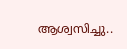ആശ്വസിച്ചു..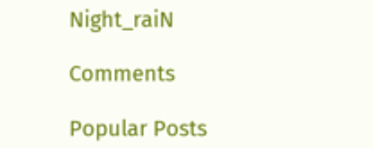Night_raiN

Comments

Popular Posts